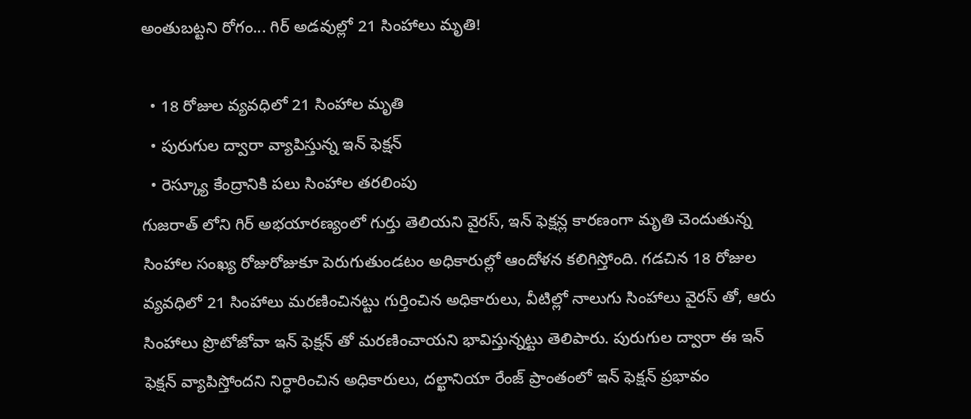అంతుబట్టని రోగం... గిర్ అడవుల్లో 21 సింహాలు మృతి!

  • 18 రోజుల వ్యవధిలో 21 సింహాల మృతి
  • పురుగుల ద్వారా వ్యాపిస్తున్న ఇన్ ఫెక్షన్
  • రెస్క్యూ కేంద్రానికి పలు సింహాల తరలింపు
గుజరాత్ లోని గిర్ అభయారణ్యంలో గుర్తు తెలియని వైరస్, ఇన్ ఫెక్షన్ల కారణంగా మృతి చెందుతున్న సింహాల సంఖ్య రోజురోజుకూ పెరుగుతుండటం అధికారుల్లో ఆందోళన కలిగిస్తోంది. గడచిన 18 రోజుల వ్యవధిలో 21 సింహాలు మరణించినట్టు గుర్తించిన అధికారులు, వీటిల్లో నాలుగు సింహాలు వైరస్ తో, ఆరు సింహాలు ప్రొటోజోవా ఇన్ ఫెక్షన్ తో మరణించాయని భావిస్తున్నట్టు తెలిపారు. పురుగుల ద్వారా ఈ ఇన్ ఫెక్షన్ వ్యాపిస్తోందని నిర్ధారించిన అధికారులు, దల్ఖానియా రేంజ్ ప్రాంతంలో ఇన్ ఫెక్షన్ ప్రభావం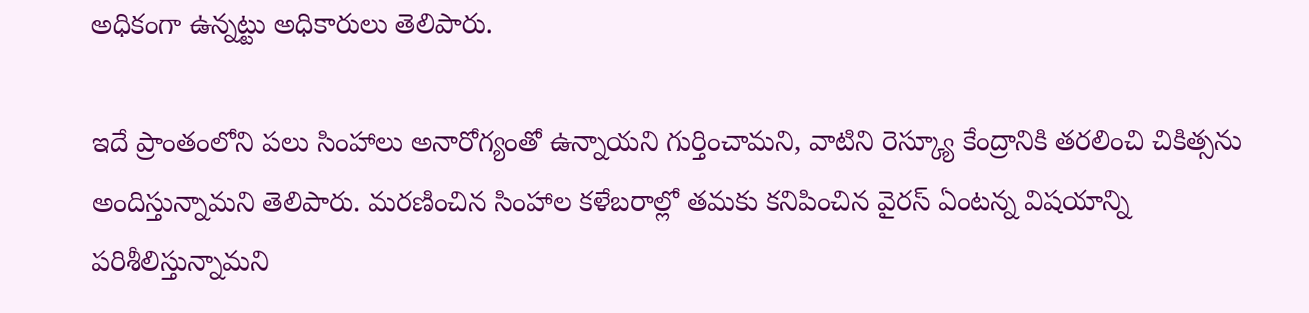అధికంగా ఉన్నట్టు అధికారులు తెలిపారు.

ఇదే ప్రాంతంలోని పలు సింహాలు అనారోగ్యంతో ఉన్నాయని గుర్తించామని, వాటిని రెస్క్యూ కేంద్రానికి తరలించి చికిత్సను అందిస్తున్నామని తెలిపారు. మరణించిన సింహాల కళేబరాల్లో తమకు కనిపించిన వైరస్ ఏంటన్న విషయాన్ని పరిశీలిస్తున్నామని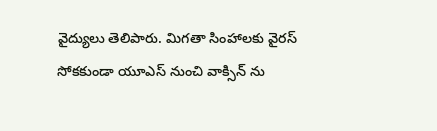వైద్యులు తెలిపారు. మిగతా సింహాలకు వైరస్ సోకకుండా యూఎస్ నుంచి వాక్సిన్ ను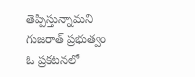తెప్పిస్తున్నామని గుజరాత్ ప్రభుత్వం ఓ ప్రకటనలో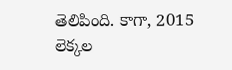తెలిపింది. కాగా, 2015 లెక్కల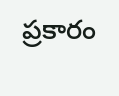ప్రకారం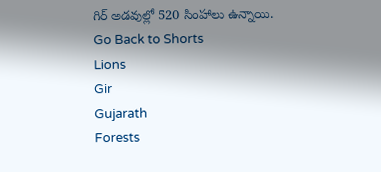గిర్ అడవుల్లో 520 సింహాలు ఉన్నాయి.
Go Back to Shorts
Lions
Gir
Gujarath
Forests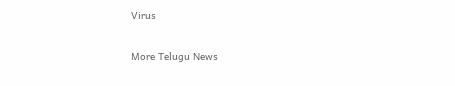Virus

More Telugu News